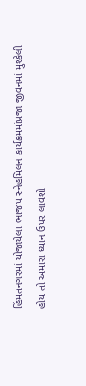હિંમતનગરમાં યોજાયેલા ભાજપ સ્નેહમિલન કાર્યક્રમમાંપ્રજા જીવનમાં મુશ્કેલી હોય તો અમારા ધ્યાન ઉપર લાવશો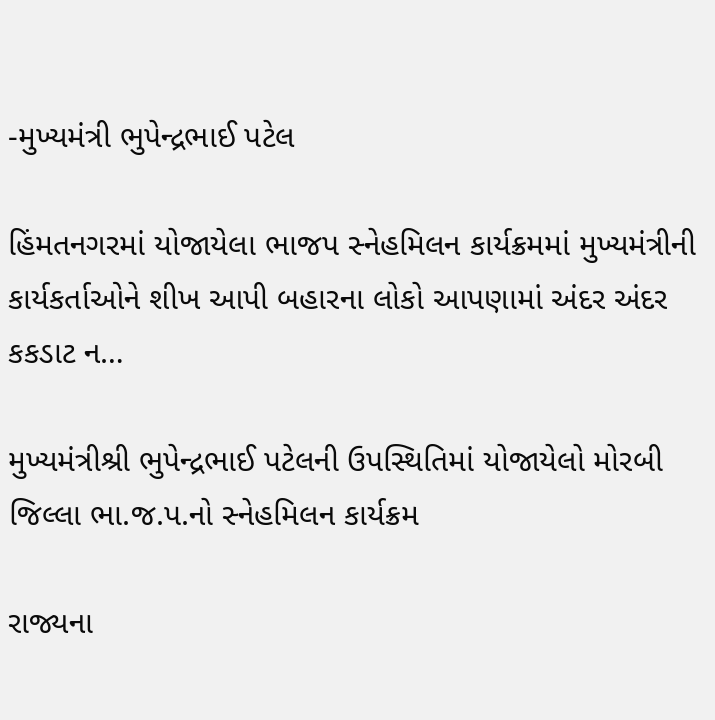-મુખ્યમંત્રી ભુપેન્દ્રભાઈ પટેલ

હિંમતનગરમાં યોજાયેલા ભાજપ સ્નેહમિલન કાર્યક્રમમાં મુખ્યમંત્રીની કાર્યકર્તાઓને શીખ આપી બહારના લોકો આપણામાં અંદર અંદર કકડાટ ન…

મુખ્યમંત્રીશ્રી ભુપેન્દ્રભાઈ પટેલની ઉપસ્થિતિમાં યોજાયેલો મોરબી જિલ્લા ભા.જ.પ.નો સ્નેહમિલન કાર્યક્રમ

રાજ્યના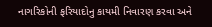નાગરિકોની ફરિયાદોનુ કાયમી નિવારણ કરવા અને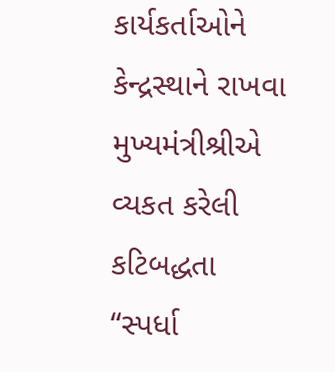કાર્યકર્તાઓને કેન્દ્રસ્થાને રાખવા મુખ્યમંત્રીશ્રીએ વ્યકત કરેલી કટિબદ્ધતા “સ્પર્ધા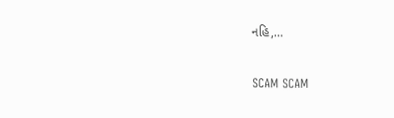નહિ,…

SCAM SCAM